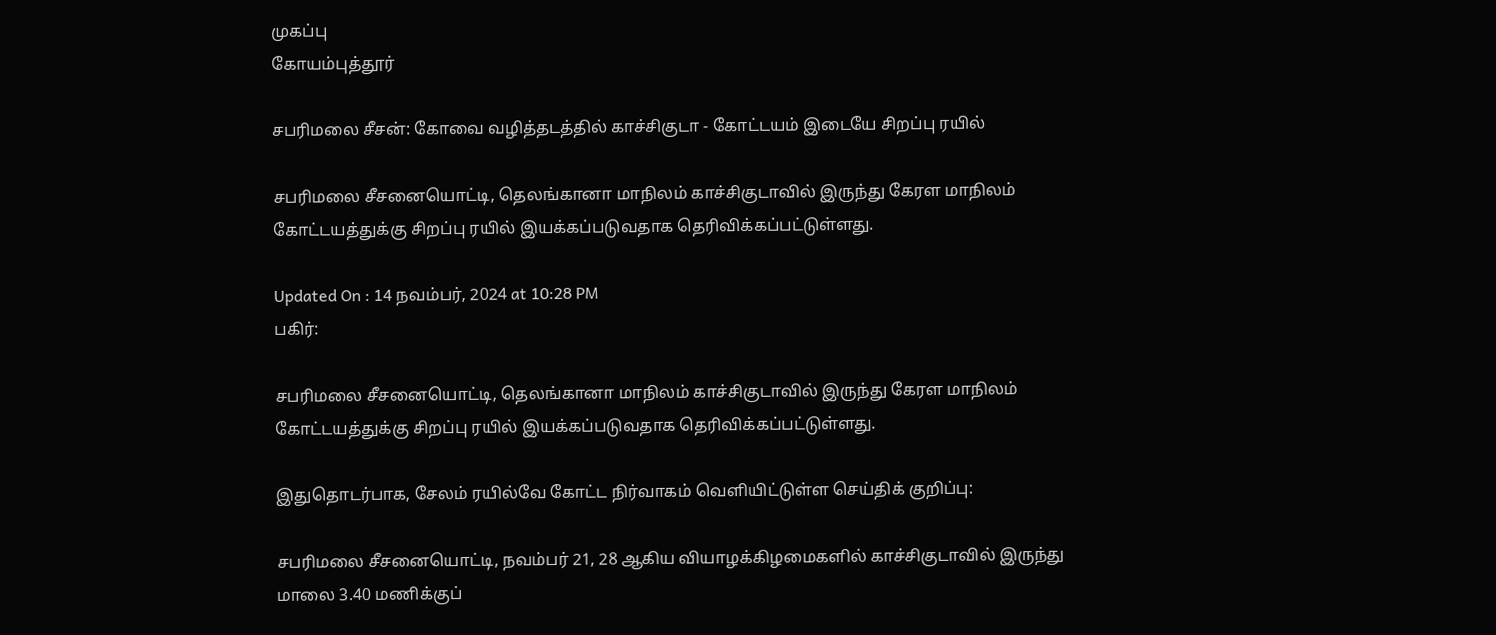முகப்பு
கோயம்புத்தூர்

சபரிமலை சீசன்: கோவை வழித்தடத்தில் காச்சிகுடா - கோட்டயம் இடையே சிறப்பு ரயில்

சபரிமலை சீசனையொட்டி, தெலங்கானா மாநிலம் காச்சிகுடாவில் இருந்து கேரள மாநிலம் கோட்டயத்துக்கு சிறப்பு ரயில் இயக்கப்படுவதாக தெரிவிக்கப்பட்டுள்ளது.

Updated On : 14 நவம்பர், 2024 at 10:28 PM
பகிர்:

சபரிமலை சீசனையொட்டி, தெலங்கானா மாநிலம் காச்சிகுடாவில் இருந்து கேரள மாநிலம் கோட்டயத்துக்கு சிறப்பு ரயில் இயக்கப்படுவதாக தெரிவிக்கப்பட்டுள்ளது.

இதுதொடர்பாக, சேலம் ரயில்வே கோட்ட நிர்வாகம் வெளியிட்டுள்ள செய்திக் குறிப்பு:

சபரிமலை சீசனையொட்டி, நவம்பர் 21, 28 ஆகிய வியாழக்கிழமைகளில் காச்சிகுடாவில் இருந்து மாலை 3.40 மணிக்குப்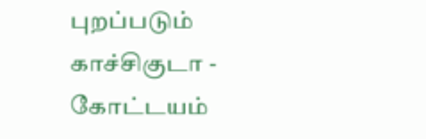புறப்படும் காச்சிகுடா - கோட்டயம்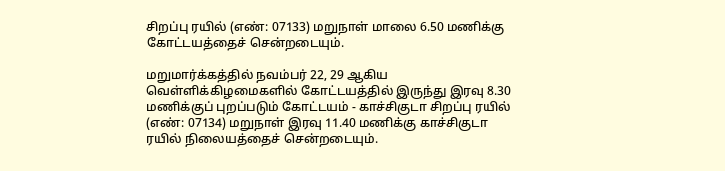சிறப்பு ரயில் (எண்: 07133) மறுநாள் மாலை 6.50 மணிக்கு கோட்டயத்தைச் சென்றடையும்.

மறுமார்க்கத்தில் நவம்பர் 22, 29 ஆகிய வெள்ளிக்கிழமைகளில் கோட்டயத்தில் இருந்து இரவு 8.30 மணிக்குப் புறப்படும் கோட்டயம் - காச்சிகுடா சிறப்பு ரயில் (எண்: 07134) மறுநாள் இரவு 11.40 மணிக்கு காச்சிகுடா ரயில் நிலையத்தைச் சென்றடையும்.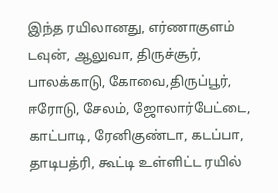இந்த ரயிலானது, எர்ணாகுளம் டவுன், ஆலுவா, திருச்சூர், பாலக்காடு, கோவை,திருப்பூர், ஈரோடு, சேலம், ஜோலார்பேட்டை, காட்பாடி, ரேனிகுண்டா, கடப்பா, தாடிபத்ரி, கூட்டி உள்ளிட்ட ரயில்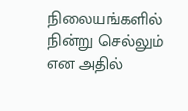நிலையங்களில் நின்று செல்லும் என அதில்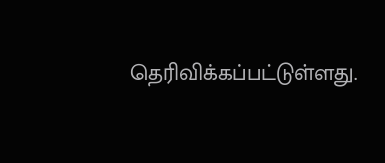தெரிவிக்கப்பட்டுள்ளது.